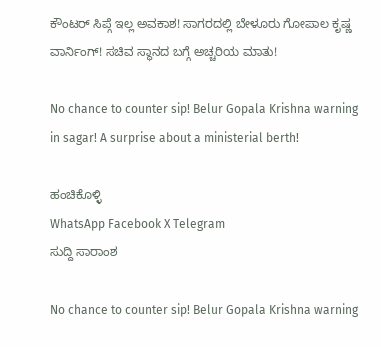ಕೌಂಟರ್ ಸಿಪ್ಗೆ ಇಲ್ಲ ಅವಕಾಶ! ಸಾಗರದಲ್ಲಿ ಬೇಳೂರು ಗೋಪಾಲ ಕೃಷ್ಣ ವಾರ್ನಿಂಗ್! ಸಚಿವ ಸ್ಥಾನದ ಬಗ್ಗೆ ಅಚ್ಚರಿಯ ಮಾತು!

No chance to counter sip! Belur Gopala Krishna warning in sagar! A surprise about a ministerial berth!

ಹಂಚಿಕೊಳ್ಳಿ
WhatsApp Facebook X Telegram
ಸುದ್ದಿ ಸಾರಾಂಶ

No chance to counter sip! Belur Gopala Krishna warning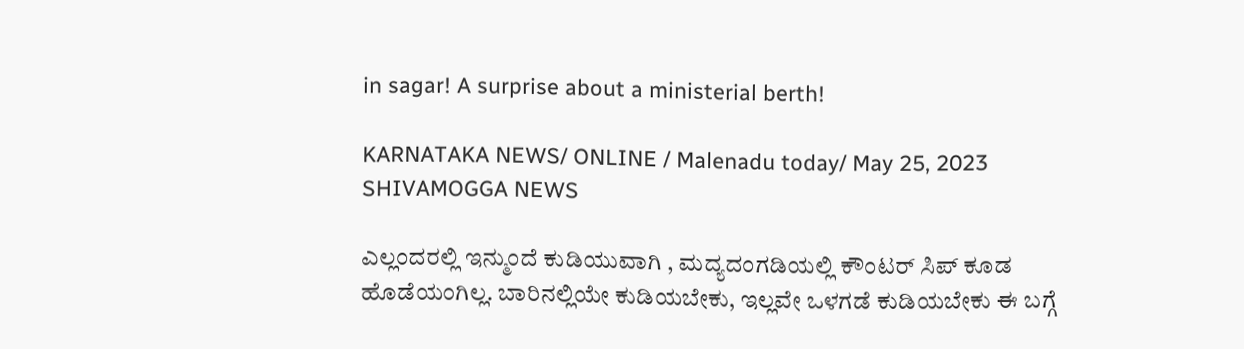in sagar! A surprise about a ministerial berth!

KARNATAKA NEWS/ ONLINE / Malenadu today/ May 25, 2023 SHIVAMOGGA NEWS

ಎಲ್ಲಂದರಲ್ಲಿ ಇನ್ಮುಂದೆ ಕುಡಿಯುವಾಗಿ , ಮದ್ಯದಂಗಡಿಯಲ್ಲಿ ಕೌಂಟರ್ ಸಿಪ್ ಕೂಡ ಹೊಡೆಯಂಗಿಲ್ಲ. ಬಾರಿನಲ್ಲಿಯೇ ಕುಡಿಯಬೇಕು, ಇಲ್ಲವೇ ಒಳಗಡೆ ಕುಡಿಯಬೇಕು ಈ ಬಗ್ಗೆ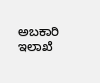ಅಬಕಾರಿ ಇಲಾಖೆ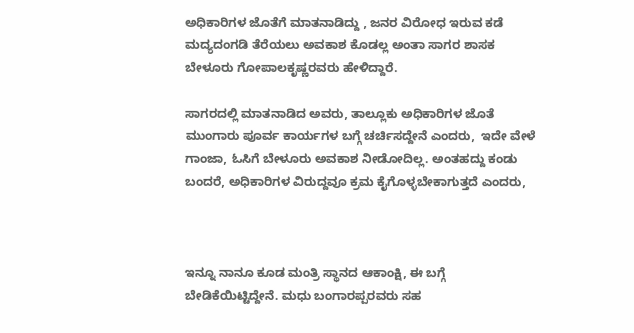ಅಧಿಕಾರಿಗಳ ಜೊತೆಗೆ ಮಾತನಾಡಿದ್ದು , ಜನರ ವಿರೋಧ ಇರುವ ಕಡೆ ಮದ್ಯದಂಗಡಿ ತೆರೆಯಲು ಅವಕಾಶ ಕೊಡಲ್ಲ ಅಂತಾ ಸಾಗರ ಶಾಸಕ ಬೇಳೂರು ಗೋಪಾಲಕೃಷ್ಣರವರು ಹೇಳಿದ್ದಾರೆ.

ಸಾಗರದಲ್ಲಿ ಮಾತನಾಡಿದ ಅವರು, ತಾಲ್ಲೂಕು ಅಧಿಕಾರಿಗಳ ಜೊತೆ ಮುಂಗಾರು ಪೂರ್ವ ಕಾರ್ಯಗಳ ಬಗ್ಗೆ ಚರ್ಚಿಸದ್ದೇನೆ ಎಂದರು,  ಇದೇ ವೇಳೆ ಗಾಂಜಾ, ಓಸಿಗೆ ಬೇಳೂರು ಅವಕಾಶ ನೀಡೋದಿಲ್ಲ. ಅಂತಹದ್ದು ಕಂಡು ಬಂದರೆ, ಅಧಿಕಾರಿಗಳ ವಿರುದ್ದವೂ ಕ್ರಮ ಕೈಗೊಳ್ಳಬೇಕಾಗುತ್ತದೆ ಎಂದರು,



ಇನ್ನೂ ನಾನೂ ಕೂಡ ಮಂತ್ರಿ ಸ್ಥಾನದ ಆಕಾಂಕ್ಷಿ, ಈ ಬಗ್ಗೆ ಬೇಡಿಕೆಯಿಟ್ಟಿದ್ದೇನೆ. ಮಧು ಬಂಗಾರಪ್ಪರವರು ಸಹ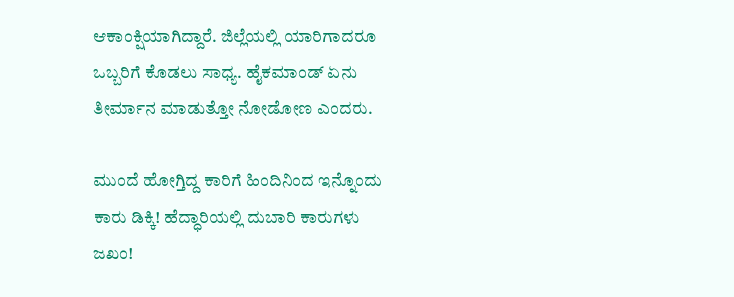ಆಕಾಂಕ್ಷಿಯಾಗಿದ್ದಾರೆ. ಜಿಲ್ಲೆಯಲ್ಲಿ ಯಾರಿಗಾದರೂ ಒಬ್ಬರಿಗೆ ಕೊಡಲು ಸಾಧ್ಯ. ಹೈಕಮಾಂಡ್ ಏನು ತೀರ್ಮಾನ ಮಾಡುತ್ತೋ ನೋಡೋಣ ಎಂದರು.

ಮುಂದೆ ಹೋಗ್ತಿದ್ದ ಕಾರಿಗೆ ಹಿಂದಿನಿಂದ ಇನ್ನೊಂದು ಕಾರು ಡಿಕ್ಕಿ! ಹೆದ್ಧಾರಿಯಲ್ಲಿ ದುಬಾರಿ ಕಾರುಗಳು ಜಖಂ!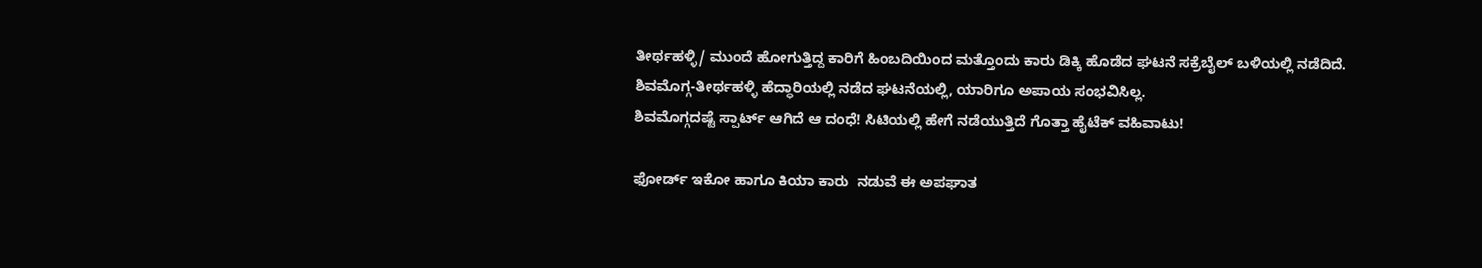ತೀರ್ಥಹಳ್ಳಿ/ ಮುಂದೆ ಹೋಗುತ್ತಿದ್ದ ಕಾರಿಗೆ ಹಿಂಬದಿಯಿಂದ ಮತ್ತೊಂದು ಕಾರು ಡಿಕ್ಕಿ ಹೊಡೆದ ಘಟನೆ ಸಕ್ರೆಬೈಲ್ ಬಳಿಯಲ್ಲಿ ನಡೆದಿದೆ. ಶಿವಮೊಗ್ಗ-ತೀರ್ಥಹಳ್ಳಿ ಹೆದ್ಧಾರಿಯಲ್ಲಿ ನಡೆದ ಘಟನೆಯಲ್ಲಿ, ಯಾರಿಗೂ ಅಪಾಯ ಸಂಭವಿಸಿಲ್ಲ.
ಶಿವಮೊಗ್ಗದಷ್ಟೆ ಸ್ಪಾರ್ಟ್ ಆಗಿದೆ ಆ ದಂಧೆ! ಸಿಟಿಯಲ್ಲಿ ಹೇಗೆ ನಡೆಯುತ್ತಿದೆ ಗೊತ್ತಾ ಹೈಟೆಕ್ ವಹಿವಾಟು!

ಫೋರ್ಡ್ ಇಕೋ ಹಾಗೂ ಕಿಯಾ ಕಾರು  ನಡುವೆ ಈ ಅಪಘಾತ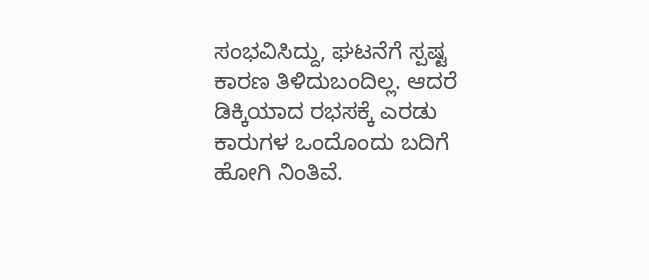ಸಂಭವಿಸಿದ್ದು, ಘಟನೆಗೆ ಸ್ಪಷ್ಟ ಕಾರಣ ತಿಳಿದುಬಂದಿಲ್ಲ. ಆದರೆ ಡಿಕ್ಕಿಯಾದ ರಭಸಕ್ಕೆ ಎರಡು ಕಾರುಗಳ ಒಂದೊಂದು ಬದಿಗೆ ಹೋಗಿ ನಿಂತಿವೆ.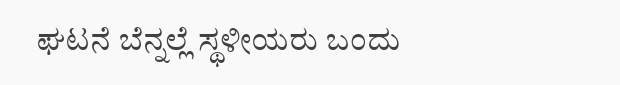ಘಟನೆ ಬೆನ್ನಲ್ಲೆ ಸ್ಥಳೀಯರು ಬಂದು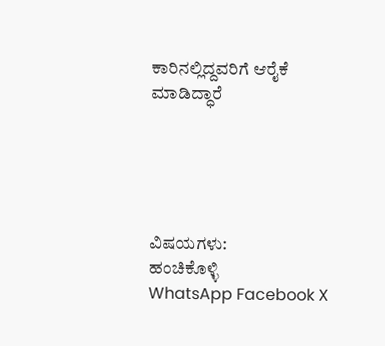ಕಾರಿನಲ್ಲಿದ್ದವರಿಗೆ ಆರೈಕೆ ಮಾಡಿದ್ಧಾರೆ





ವಿಷಯಗಳು:
ಹಂಚಿಕೊಳ್ಳಿ
WhatsApp Facebook X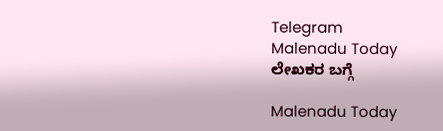Telegram
Malenadu Today
ಲೇಖಕರ ಬಗ್ಗೆ

Malenadu Today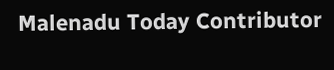Malenadu Today Contributor